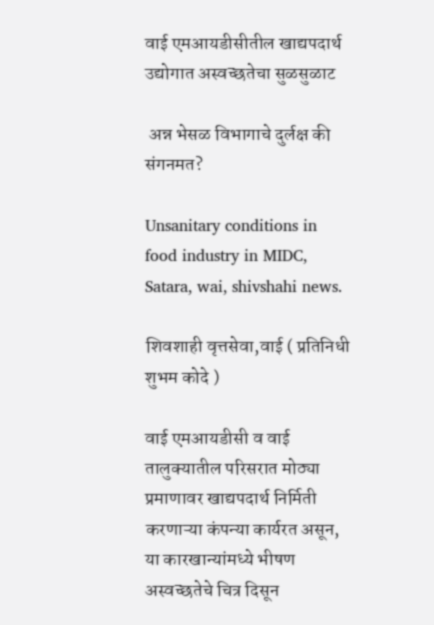वाई एमआयडीसीतील खाद्यपदार्थ उद्योगात अस्वच्छतेचा सुळसुळाट

 अन्न भेसळ विभागाचे दुर्लक्ष की संगनमत?

Unsanitary conditions in food industry in MIDC, Satara, wai, shivshahi news.

शिवशाही वृत्तसेवा,वाई ( प्रतिनिधी शुभम कोदे )

वाई एमआयडीसी व वाई तालुक्यातील परिसरात मोठ्या प्रमाणावर खाद्यपदार्थ निर्मिती करणाऱ्या कंपन्या कार्यरत असून, या कारखान्यांमध्ये भीषण अस्वच्छतेचे चित्र दिसून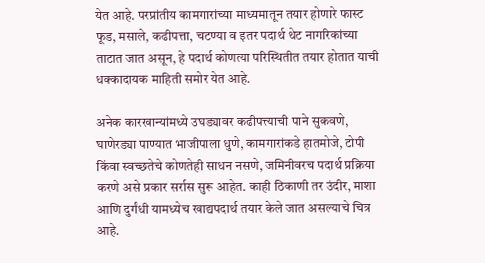येत आहे. परप्रांतीय कामगारांच्या माध्यमातून तयार होणारे फास्ट फूड, मसाले, कढीपत्ता, चटण्या व इतर पदार्थ थेट नागरिकांच्या ताटात जात असून, हे पदार्थ कोणत्या परिस्थितीत तयार होतात याची धक्कादायक माहिती समोर येत आहे.

अनेक कारखान्यांमध्ये उघड्यावर कढीपत्त्याची पाने सुकवणे, घाणेरड्या पाण्यात भाजीपाला धुणे, कामगारांकडे हातमोजे, टोपी किंवा स्वच्छतेचे कोणतेही साधन नसणे, जमिनीवरच पदार्थ प्रक्रिया करणे असे प्रकार सर्रास सुरू आहेत. काही ठिकाणी तर उंदीर, माशा आणि दुर्गंधी यामध्येच खाद्यपदार्थ तयार केले जात असल्याचे चित्र आहे.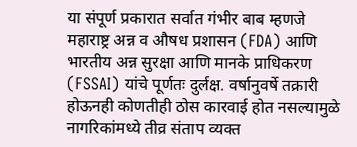या संपूर्ण प्रकारात सर्वात गंभीर बाब म्हणजे महाराष्ट्र अन्न व औषध प्रशासन (FDA) आणि भारतीय अन्न सुरक्षा आणि मानके प्राधिकरण (FSSAI) यांचे पूर्णतः दुर्लक्ष. वर्षानुवर्षे तक्रारी होऊनही कोणतीही ठोस कारवाई होत नसल्यामुळे नागरिकांमध्ये तीव्र संताप व्यक्त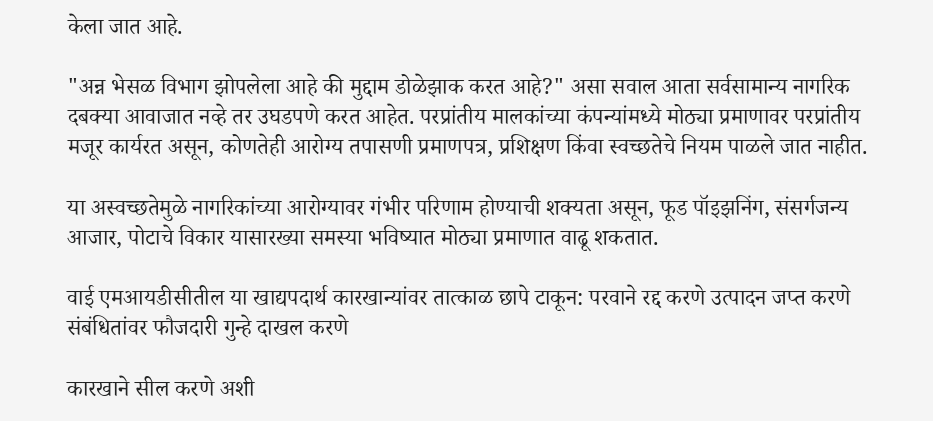केला जात आहे.

"अन्न भेसळ विभाग झोपलेला आहे की मुद्दाम डोळेझाक करत आहे?" असा सवाल आता सर्वसामान्य नागरिक दबक्या आवाजात नव्हे तर उघडपणे करत आहेत. परप्रांतीय मालकांच्या कंपन्यांमध्ये मोठ्या प्रमाणावर परप्रांतीय मजूर कार्यरत असून, कोणतेही आरोग्य तपासणी प्रमाणपत्र, प्रशिक्षण किंवा स्वच्छतेचे नियम पाळले जात नाहीत.

या अस्वच्छतेमुळे नागरिकांच्या आरोग्यावर गंभीर परिणाम होण्याची शक्यता असून, फूड पॉइझनिंग, संसर्गजन्य आजार, पोटाचे विकार यासारख्या समस्या भविष्यात मोठ्या प्रमाणात वाढू शकतात.

वाई एमआयडीसीतील या खाद्यपदार्थ कारखान्यांवर तात्काळ छापे टाकून: परवाने रद्द करणे उत्पादन जप्त करणे संबंधितांवर फौजदारी गुन्हे दाखल करणे

कारखाने सील करणे अशी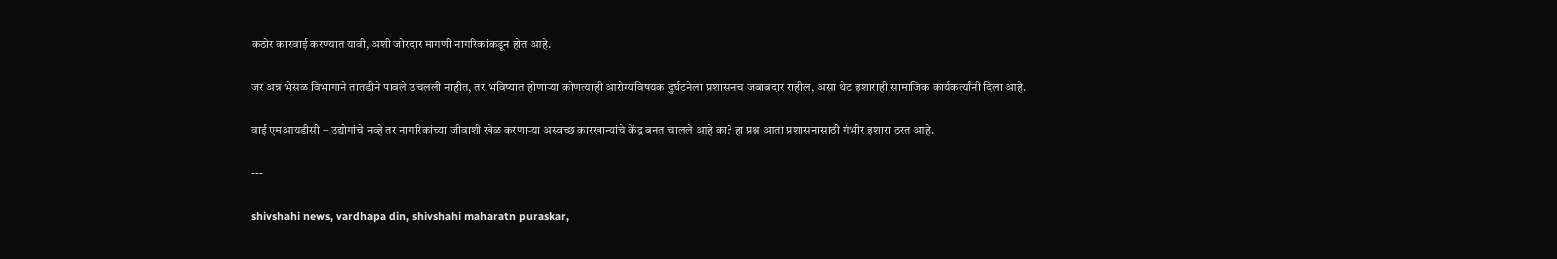कठोर कारवाई करण्यात यावी, अशी जोरदार मागणी नागरिकांकडून होत आहे.

जर अन्न भेसळ विभागाने तातडीने पावले उचलली नाहीत, तर भविष्यात होणाऱ्या कोणत्याही आरोग्यविषयक दुर्घटनेला प्रशासनच जबाबदार राहील, असा थेट इशाराही सामाजिक कार्यकर्त्यांनी दिला आहे.

वाई एमआयडीसी – उद्योगांचे नव्हे तर नागरिकांच्या जीवाशी खेळ करणाऱ्या अस्वच्छ कारखान्यांचे केंद्र बनत चालले आहे का? हा प्रश्न आता प्रशासनासाठी गंभीर इशारा ठरत आहे.

---

shivshahi news, vardhapa din, shivshahi maharatn puraskar,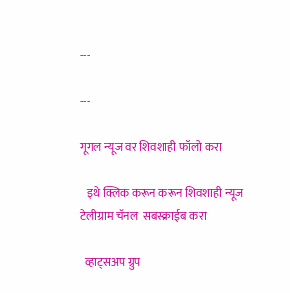---

---

गूगल न्यूज वर शिवशाही फॉलो करा

   इथे क्लिक करून करून शिवशाही न्यूज  टेलीग्राम चॅनल  सबस्क्राईब करा

  व्हाट्सअप ग्रुप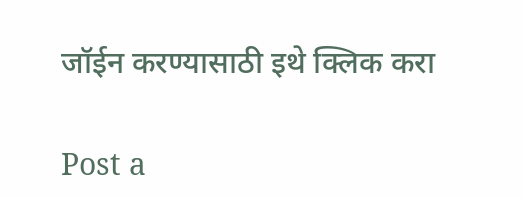जॉईन करण्यासाठी इथे क्लिक करा

Post a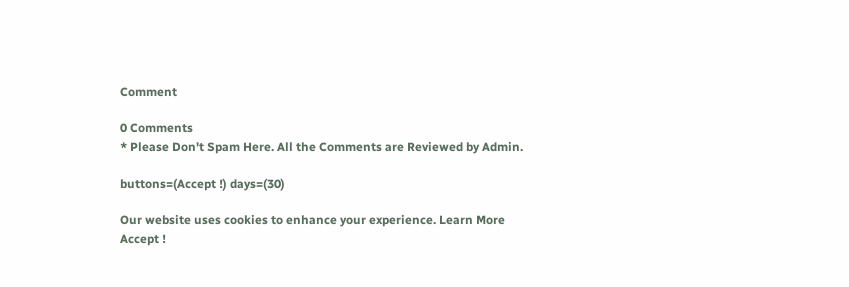Comment

0 Comments
* Please Don't Spam Here. All the Comments are Reviewed by Admin.

buttons=(Accept !) days=(30)

Our website uses cookies to enhance your experience. Learn More
Accept !